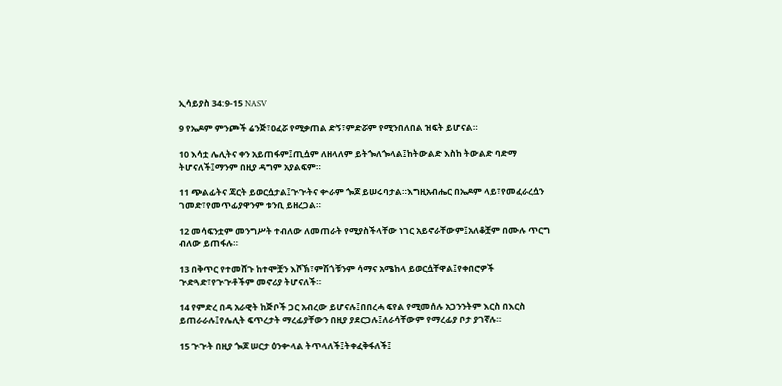ኢሳይያስ 34:9-15 NASV

9 የኤዶም ምንጮች ሬንጅ፣ዐፈሯ የሚቃጠል ድኝ፣ምድሯም የሚንበለበል ዝፍት ይሆናል።

10 እሳቷ ሌሊትና ቀን አይጠፋም፤ጢሷም ለዘላለም ይትጐለጐላል፤ከትውልድ እስከ ትውልድ ባድማ ትሆናለች፤ማንም በዚያ ዳግም አያልፍም።

11 ጭልፊትና ጃርት ይወርሷታል፤ጒጒትና ቍራም ጐጆ ይሠሩባታል።እግዚአብሔር በኤዶም ላይ፣የመፈራረሷን ገመድ፣የመጥፊያዋንም ቱንቢ ይዘረጋል።

12 መሳፍንቷም መንግሥት ተብለው ለመጠራት የሚያስችላቸው ነገር አይኖራቸውም፤አለቆቿም በሙሉ ጥርግ ብለው ይጠፋሉ።

13 በቅጥር የተመሸጉ ከተሞቿን እሾኽ፣ምሽጎቹንም ሳማና አሜከላ ይወርሷቸዋል፤የቀበሮዎች ጒድጓድ፣የጒጒቶችም መኖሪያ ትሆናለች።

14 የምድረ በዳ አራዊት ከጅቦች ጋር አብረው ይሆናሉ፤በበረሓ ፍየል የሚመሰሉ አጋንንትም እርስ በእርስ ይጠራራሉ፤የሌሊት ፍጥረታት ማረፊያቸውን በዚያ ያደርጋሉ፤ለራሳቸውም የማረፊያ ቦታ ያገኛሉ።

15 ጒጒት በዚያ ጐጆ ሠርታ ዕንቍላል ትጥላለች፤ትቀፈቅፋለች፤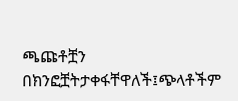ጫጩቶቿን በክንፎቿትታቀፋቸዋለች፤ጭላቶችም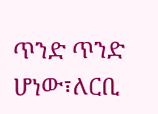ጥንድ ጥንድ ሆነው፣ለርቢ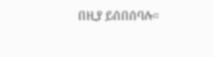በዚያ ይሰበሰባሉ።